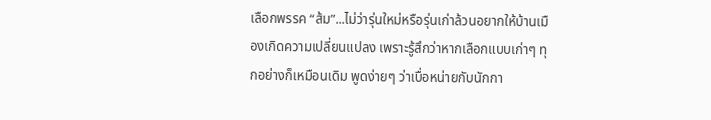เลือกพรรค “ส้ม”...ไม่ว่ารุ่นใหม่หรือรุ่นเก่าล้วนอยากให้บ้านเมืองเกิดความเปลี่ยนแปลง เพราะรู้สึกว่าหากเลือกแบบเก่าๆ ทุกอย่างก็เหมือนเดิม พูดง่ายๆ ว่าเบื่อหน่ายกับนักกา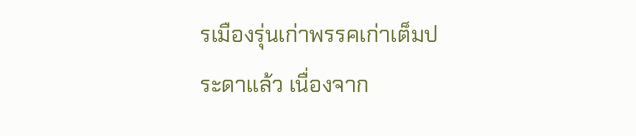รเมืองรุ่นเก่าพรรคเก่าเต็มประดาแล้ว เนื่องจาก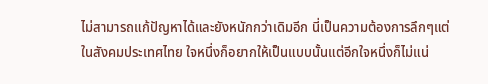ไม่สามารถแก้ปัญหาได้และยังหนักกว่าเดิมอีก นี่เป็นความต้องการลึกๆแต่ในสังคมประเทศไทย ใจหนึ่งก็อยากให้เป็นแบบนั้นแต่อีกใจหนึ่งก็ไม่แน่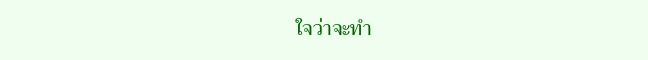ใจว่าจะทำ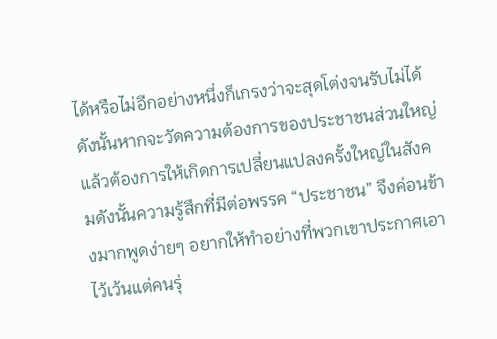ได้หรือไม่อีกอย่างหนึ่งก็เกรงว่าจะสุดโต่งจนรับไม่ได้ดังนั้นหากจะวัดความต้องการของประชาชนส่วนใหญ่แล้วต้องการให้เกิดการเปลี่ยนแปลงครั้งใหญ่ในสังคมดังนั้นความรู้สึกที่มีต่อพรรค “ประชาชน” จึงค่อนข้างมากพูดง่ายๆ อยากให้ทำอย่างที่พวกเขาประกาศเอาไว้เว้นแต่คนรุ่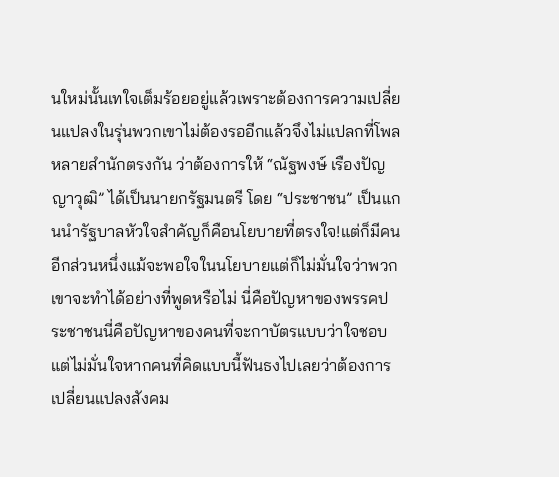นใหม่นั้นเทใจเต็มร้อยอยู่แล้วเพราะต้องการความเปลี่ยนแปลงในรุ่นพวกเขาไม่ต้องรออีกแล้วจึงไม่แปลกที่โพลหลายสำนักตรงกัน ว่าต้องการให้ “ณัฐพงษ์ เรืองปัญญาวุฒิ” ได้เป็นนายกรัฐมนตรี โดย “ประชาชน” เป็นแกนนำรัฐบาลหัวใจสำคัญก็คือนโยบายที่ตรงใจ!แต่ก็มีคนอีกส่วนหนึ่งแม้จะพอใจในนโยบายแต่ก็ไม่มั่นใจว่าพวกเขาจะทำได้อย่างที่พูดหรือไม่ นี่คือปัญหาของพรรคประชาชนนี่คือปัญหาของคนที่จะกาบัตรแบบว่าใจชอบแต่ไม่มั่นใจหากคนที่คิดแบบนี้ฟันธงไปเลยว่าต้องการเปลี่ยนแปลงสังคม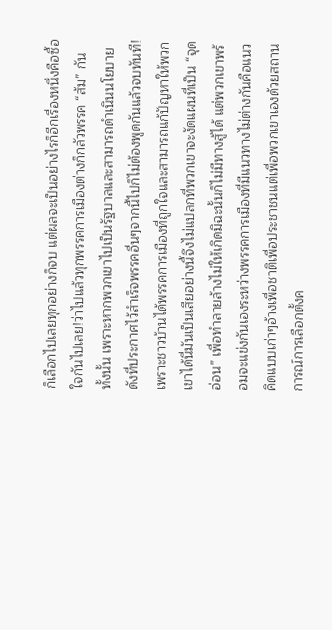ก็เลือกไปเลยทุกอย่างก็จบ แต่ผลจะเป็นอย่างไรก็อีกเรื่องหนึ่งคือซื้อใจกันไปเลย!ว่าไปแล้วทุกพรรคการเมืองต่างก็กลัวพรรค “ส้ม” กันทั้งนั้น เพราะหากพวกเขาไปเป็นรัฐบาลและสามารถดำเนินนโยบายดังที่ประกาศไว้สำเร็จพรรคอื่นๆจากนี้ไปก็ไม่ต้องพูดกันแล้วจบทันที!เพราะชาวบ้านได้พรรคการเมืองที่ถูกใจและสามารถแก้ปัญหาให้พวกเขาได้นี่มันเป็นเสียอย่างนี้จึงไม่แปลกที่พวกเขาจะงัดแผนที่เป็น “จุดอ่อน” เพื่อทำลายล้างไม่ให้เกิดมิฉะนั้นก็ไม่มีทางสู้ได้ แต่พวกเขาพร้อมจะแข่งกันเองระหว่างพรรคการเมืองที่มีแนวทางไม่ต่างกันคือแนวคิดแบบเก่าๆอ้างเพื่อชาติเพื่อประชาชนแต่เพื่อพวกเขาเองด้วยสถานการณ์การเลือกตั้งค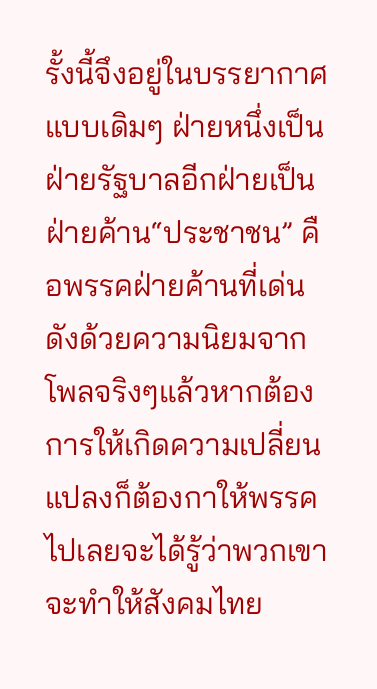รั้งนี้จึงอยู่ในบรรยากาศแบบเดิมๆ ฝ่ายหนึ่งเป็นฝ่ายรัฐบาลอีกฝ่ายเป็นฝ่ายค้าน“ประชาชน” คือพรรคฝ่ายค้านที่เด่นดังด้วยความนิยมจากโพลจริงๆแล้วหากต้องการให้เกิดความเปลี่ยนแปลงก็ต้องกาให้พรรคไปเลยจะได้รู้ว่าพวกเขาจะทำให้สังคมไทย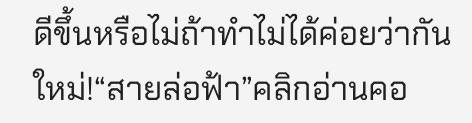ดีขึ้นหรือไม่ถ้าทำไม่ได้ค่อยว่ากันใหม่!“สายล่อฟ้า”คลิกอ่านคอ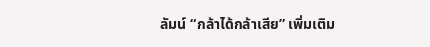ลัมน์ “กล้าได้กล้าเสีย” เพิ่มเติม